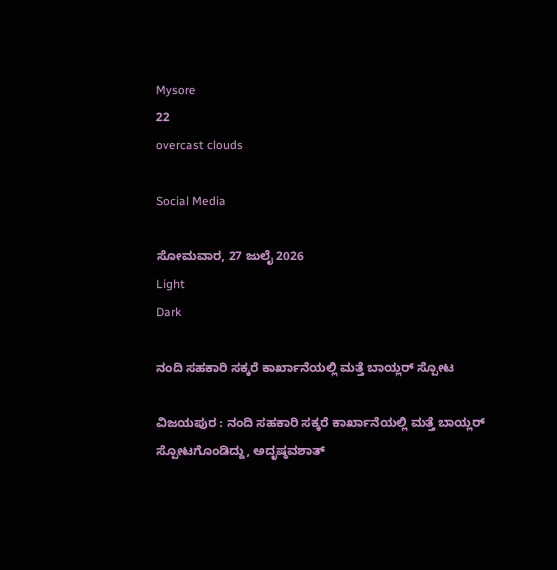Mysore
22
overcast clouds

Social Media

ಸೋಮವಾರ, 27 ಜುಲೈ 2026
Light
Dark

ನಂದಿ ಸಹಕಾರಿ ಸಕ್ಕರೆ ಕಾರ್ಖಾನೆಯಲ್ಲಿ ಮತ್ತೆ ಬಾಯ್ಲರ್ ಸ್ಪೋಟ

ವಿಜಯಪುರ : ನಂದಿ ಸಹಕಾರಿ ಸಕ್ಕರೆ ಕಾರ್ಖಾನೆಯಲ್ಲಿ ಮತ್ತೆ ಬಾಯ್ಲರ್‌ ಸ್ಪೋಟಗೊಂಡಿದ್ದು, ಅದೃಷ್ಠವಶಾತ್‌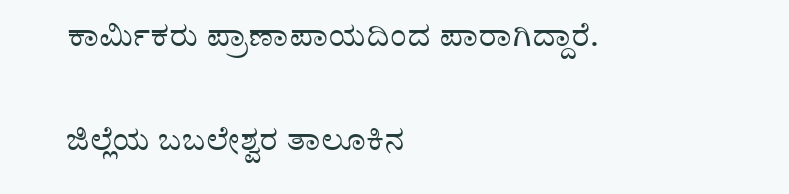ಕಾರ್ಮಿಕರು ಪ್ರಾಣಾಪಾಯದಿಂದ ಪಾರಾಗಿದ್ದಾರೆ.

ಜಿಲ್ಲೆಯ ಬಬಲೇಶ್ವರ ತಾಲೂಕಿನ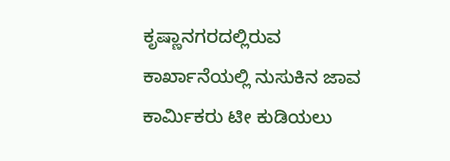ಕೃಷ್ಣಾನಗರದಲ್ಲಿರುವ ಕಾರ್ಖಾನೆಯಲ್ಲಿ ನುಸುಕಿನ ಜಾವ ಕಾರ್ಮಿಕರು ಟೀ ಕುಡಿಯಲು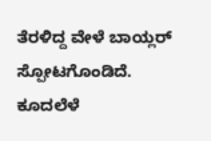ತೆರಳಿದ್ದ ವೇಳೆ ಬಾಯ್ಲರ್‌ ಸ್ಪೋಟಗೊಂಡಿದೆ. ಕೂದಲೆಳೆ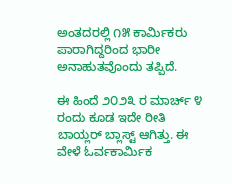ಅಂತದರಲ್ಲಿ ೧೫ ಕಾರ್ಮಿಕರು ಪಾರಾಗಿದ್ದರಿಂದ ಭಾರೀ ಅನಾಹುತವೊಂದು ತಪ್ಪಿದೆ.

ಈ ಹಿಂದೆ ೨೦೨೩ ರ ಮಾರ್ಚ್‌ ೪ ರಂದು ಕೂಡ ಇದೇ ರೀತಿ ಬಾಯ್ಲರ್‌ ಬ್ಲಾಸ್ಟ್‌ ಆಗಿತ್ತು. ಈ ವೇಳೆ ಓರ್ವಕಾರ್ಮಿಕ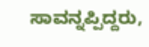ಸಾವನ್ನಪ್ಪಿದ್ದರು,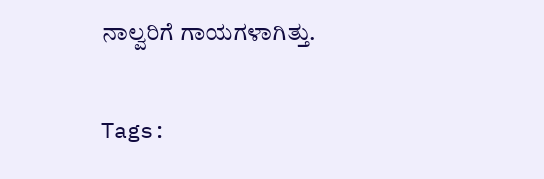ನಾಲ್ವರಿಗೆ ಗಾಯಗಳಾಗಿತ್ತು.

Tags: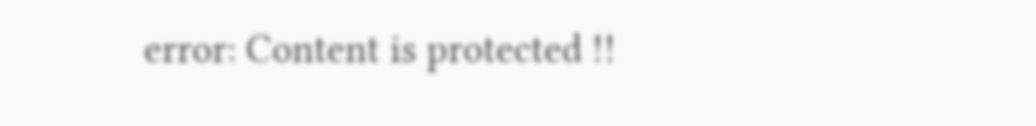error: Content is protected !!